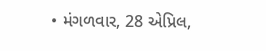• મંગળવાર, 28 એપ્રિલ,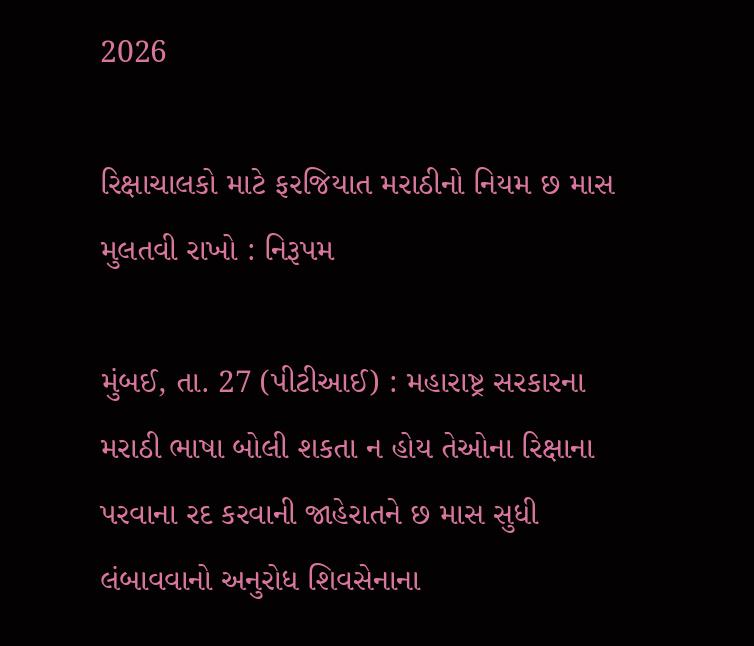2026

રિક્ષાચાલકો માટે ફરજિયાત મરાઠીનો નિયમ છ માસ મુલતવી રાખો : નિરૂપમ

મુંબઈ, તા. 27 (પીટીઆઈ) : મહારાષ્ટ્ર સરકારના મરાઠી ભાષા બોલી શકતા ન હોય તેઓના રિક્ષાના પરવાના રદ કરવાની જાહેરાતને છ માસ સુધી લંબાવવાનો અનુરોધ શિવસેનાના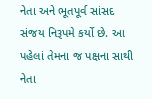નેતા અને ભૂતપૂર્વ સાંસદ સંજય નિરૂપમે કર્યો છે. આ પહેલાં તેમના જ પક્ષના સાથી નેતા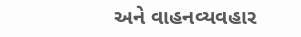અને વાહનવ્યવહાર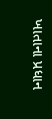ખાતાના પ્રધાન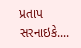પ્રતાપ સરનાઇકે....